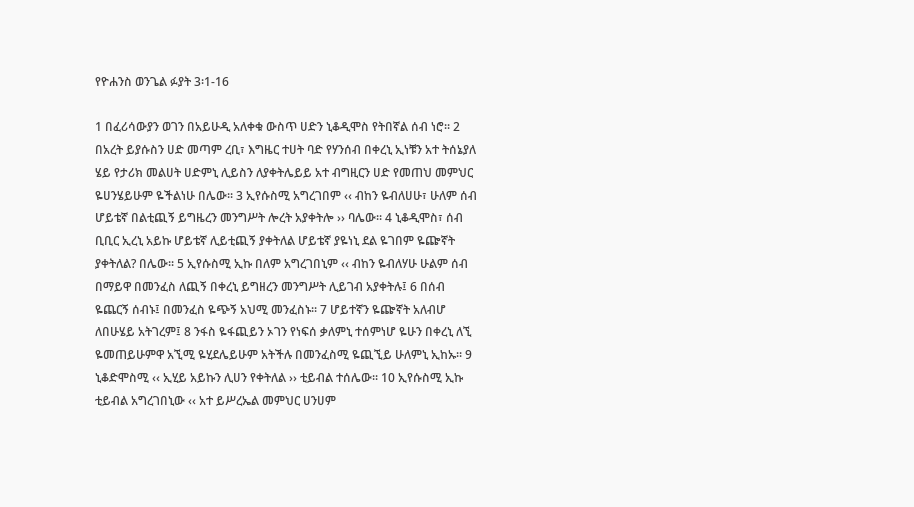የዮሐንስ ወንጌል ፉያት 3፡1-16

1 በፈሪሳውያን ወገን በአይሁዲ አለቀቁ ውስጥ ሀድን ኒቆዲሞስ የትበኛል ሰብ ነሮ፡፡ 2 በአረት ይያሱስን ሀድ መጣም ረቢ፣ እግዜር ተሀት ባድ የሃንሰብ በቀረኒ ኢነቹን አተ ትሰኔያለ ሄይ የታሪክ መልሀት ሀድምኒ ሊይስን ለያቀትሌይይ አተ ብግዚርን ሀድ የመጠህ መምህር ዬሀንሄይሁም ዬችልነሁ በሌው፡፡ 3 ኢየሱስሚ አግረገበም ‹‹ ብከን ዬብለሀሁ፣ ሁለም ሰብ ሆይቴኛ በልቲጪኝ ይግዜረን መንግሥት ሎረት አያቀትሎ ›› ባሌው፡፡ 4 ኒቆዲሞስ፣ ሰብ ቢቢር ኢረኒ አይኩ ሆይቴኛ ሊይቲጪኝ ያቀትለል ሆይቴኛ ያዬነኒ ደል ዬገበም ዬጬኛት ያቀትለል? በሌው፡፡ 5 ኢየሱስሚ ኢኩ በለም አግረገበኒም ‹‹ ብከን ዬብለሃሁ ሁልም ሰብ በማይዋ በመንፈስ ለጪኝ በቀረኒ ይግዘረን መንግሥት ሊይገብ አያቀትሉ፤ 6 በሰብ ዬጨርኝ ሰብኑ፤ በመንፈስ ዬጭኝ አህሚ መንፈስኑ፡፡ 7 ሆይተኛን ዬጬኛት አለብሆ ለበሁሄይ አትገረም፤ 8 ንፋስ ዬፋጪይን ኦገን የነፍሰ ቃለምኒ ተሰምነሆ ዬሁን በቀረኒ ለኚ ዬመጠይሁምዋ አኚሚ ዬሂደሌይሁም አትችሉ በመንፈስሚ ዬጪኚይ ሁለምኒ ኢከኡ፡፡ 9 ኒቆድሞስሚ ‹‹ ኢሂይ አይኩን ሊሀን የቀትለል ›› ቲይብል ተሰሌው፡፡ 10 ኢየሱስሚ ኢኩ ቲይብል አግረገበኒው ‹‹ አተ ይሥረኤል መምህር ሀንሀም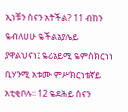ኢነቹን ስናን አትችል? 11 ብከን ዬብለሀሁ ዬችልኔያሌይ ያዋልህናነ፤ ዬሪኔይሚ ዬምስክርነነ ቢሃንሚ አቱሙ ምሥክርነቴኛይ አቲቂቦሉ፡፡ 12 ዬደሕይ ስናን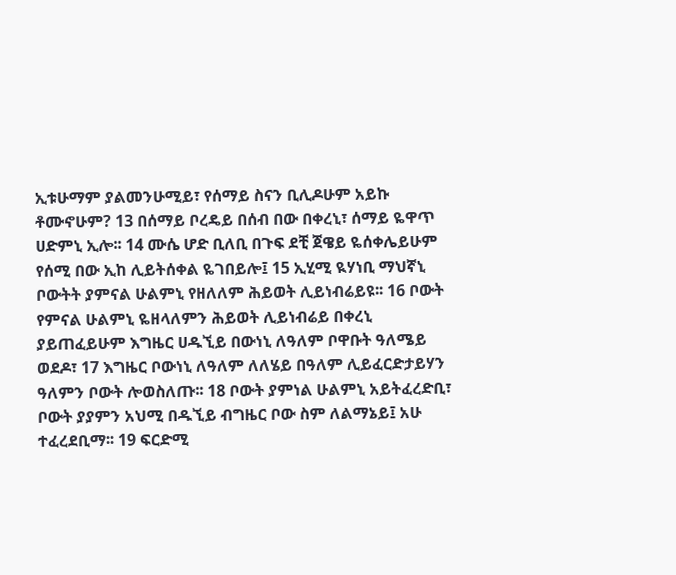ኢቱሁማም ያልመንሁሚይ፣ የሰማይ ስናን ቢሊዶሁም አይኩ ቶሙኖሁም? 13 በሰማይ ቦረዴይ በሰብ በው በቀረኒ፣ ሰማይ ዬዋጥ ሀድምኒ ኢሎ፡፡ 14 ሙሴ ሆድ ቢለቢ በጉፍ ደቺ ጀዌይ ዬሰቀሌይሁም የሰሚ በው ኢከ ሊይትሰቀል ዬገበይሎ፤ 15 ኢሂሚ ዪሃነቢ ማህኛኒ ቦውትት ያምናል ሁልምኒ የዘለለም ሕይወት ሊይነብሬይዩ፡፡ 16 ቦውት የምናል ሁልምኒ ዬዘላለምን ሕይወት ሊይነብሬይ በቀረኒ ያይጠፈይሁም እግዜር ሀዱኚይ በውነኒ ለዓለም ቦዋቡት ዓለሜይ ወደዶ፣ 17 እግዜር ቦውነኒ ለዓለም ለለሄይ በዓለም ሊይፈርድታይሃን ዓለምን ቦውት ሎወስለጡ፡፡ 18 ቦውት ያምነል ሁልምኒ አይትፈረድቢ፣ ቦውት ያያምን አህሚ በዱኚይ ብግዜር ቦው ስም ለልማኔይ፤ አሁ ተፈረደቢማ፡፡ 19 ፍርድሚ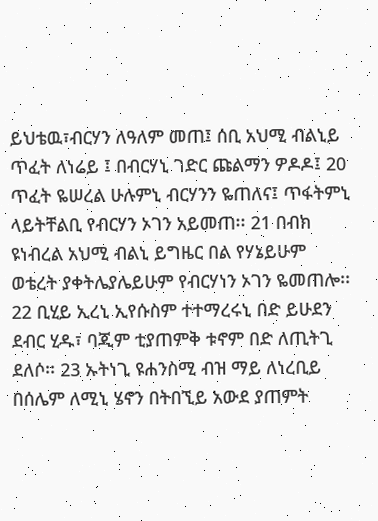ይህቴዉ፣ብርሃን ለዓለም መጠ፤ ሰቢ አህሚ ብልኒይ ጥፈት ለነሬይ ፤ በብርሃኒ ገድር ጩልማን ዎዶዶ፤ 20 ጥፈት ዬሠረል ሁሉምኒ ብርሃንን ዬጠለና፤ ጥፋትምኒ ላይትቸልቢ የብርሃን ኦገን አይመጠ፡፡ 21 በብክ ዩነብረል አህሚ ብልኒ ይግዜር በል የሃኔይሁም ወቴረት ያቀትሌያሌይሁም የብርሃነን ኦገን ዬመጠሎ፡፡ 22 ቢሂይ ኢረኒ ኢየሱስም ተተማረሩኒ በድ ይሁደን ደብር ሂዱ፣ ባጂም ቲያጠምቅ ቱኖም በድ ለጢትጊ ደለሶ፡፡ 23 ኡትነጊ ዩሐንስሚ ብዝ ማይ ለነረቢይ በሰሌም ለሚኒ ሄኖን በትበኚይ አውደ ያጠምት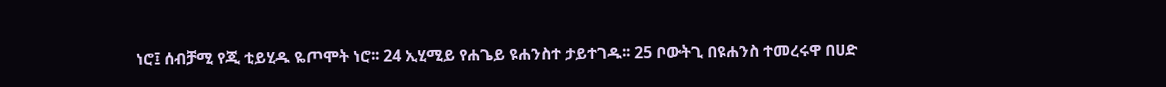ነሮ፤ ሰብቻሚ የጂ ቲይሂዱ ዬጦሞት ነሮ፡፡ 24 ኢሂሚይ የሐጌይ ዩሐንስተ ታይተገዱ፡፡ 25 ቦውትጊ በዩሐንስ ተመረሩዋ በሀድ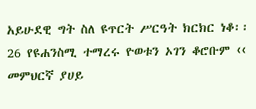አይሁደዊ ግት ስለ ዩጥርት ሥርዓት ክርክር ነቆ፡፡ 26 የዩሐንስሚ ተማረሩ ዮወቱን ኦገን ቆሮቡም ‹‹ መምህርኛ ያሀይ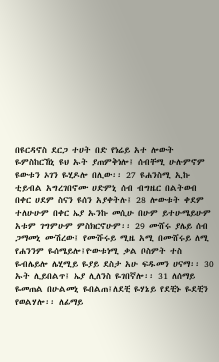በዩርዳኖስ ደርጋ ተሀት በድ የነሬይ አተ ሎውት ዬምስከርኸኒ ዩህ ኡት ያጠምቅነሎ፤ ሰብቸሚ ሁሉምኖም ዩውቱን ኦገን ዬሂዶሎ በሊው፡፡ 27 ዩሐንስሚ ኢኩ ቲይብል አግረገበኖሙ ሀድምኒ ሰብ ብግዜር በልትወብ በቀር ሀደም ስናን ዩሰን አያቀትሉ፤ 28 ሎውቱት ቀደም ተለሁሁም በቀር ኤያ ኡንኩ መሲሁ በሁም ይተሁሜይሁም አቱም ገግምሁም ምስክርኖሁም፡፡ 29 ሙሸሩ ያሌይ ሰብ ጋማመኒ ሙሽረው፤ የሙሹሩይ ሚዜ አሚ በሙሸሩይ ለሚ የሐንንም ዬሰሜይሎ፤ዮውቱነሚ ቃል ቦስምት ተስ ዬብሌይሎ ሌሂሚይ ዬያይ ደስታ አሁ ፍዱመን ሀናማ፡፡ 30 ኡት ሊይበልጥ፤ ኤያ ሊለንስ ዬገበኛሎ፡፡ 31 ለሰማይ ዬመጠል በሁልመኒ ዬበልጠ፤ለደቺ ዬሃኔይ የደቺኑ ዬደቺን የወልሃሎ፡፡ ለፊማይ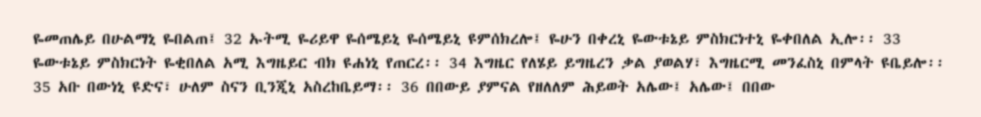ዬመጠሌይ በሁልማኒ ዬበልጠ፤ 32 ኡትሚ ዬሪይዋ ዬሰሜይኒ ዬሰሜይኒ ዩምሰክረሎ፤ ዬሁን በቀረኒ ዬውቱኔይ ምስክርነተኒ ዬቀበለል ኢሎ፡፡ 33 ዬውቱኔይ ምስክርነት ዬቂበለል አሚ እግዜይር ብክ ዩሐነኒ የጠርረ፡፡ 34 እግዜር የለሄይ ይግዜረን ቃል ያወልሃ፣ እግዜርሚ መንፈስኒ በምላት ዩቤይሎ፡፡ 35 አቡ በውነኒ ዩድና፣ ሁለም ስናን ቢንጂኒ አስረከቤይማ፡፡ 36 በበውይ ያምናል የዘለለም ሕይወት አሌው፤ አሌው፤ በበው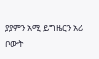ያያምን አሚ ይግዜርን አሪ ቦውት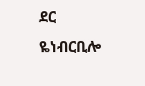ደር ዬነብርቢሎ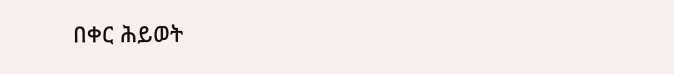በቀር ሕይወት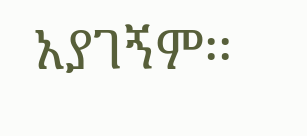አያገኝም፡፡